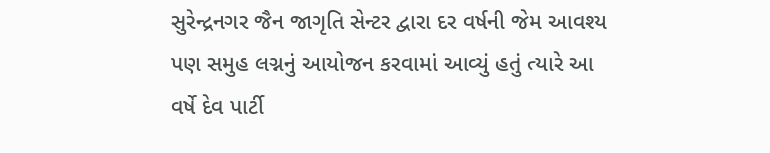સુરેન્દ્રનગર જૈન જાગૃતિ સેન્ટર દ્વારા દર વર્ષની જેમ આવશ્ય પણ સમુહ લગ્નનું આયોજન કરવામાં આવ્યું હતું ત્યારે આ વર્ષે દેવ પાર્ટી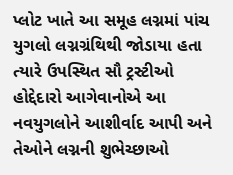પ્લોટ ખાતે આ સમૂહ લગ્નમાં પાંચ યુગલો લગ્નગ્રંથિથી જોડાયા હતા ત્યારે ઉપસ્થિત સૌ ટ્રસ્ટીઓ હોદ્દેદારો આગેવાનોએ આ નવયુગલોને આશીર્વાદ આપી અને તેઓને લગ્નની શુભેચ્છાઓ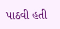પાઠવી હતી